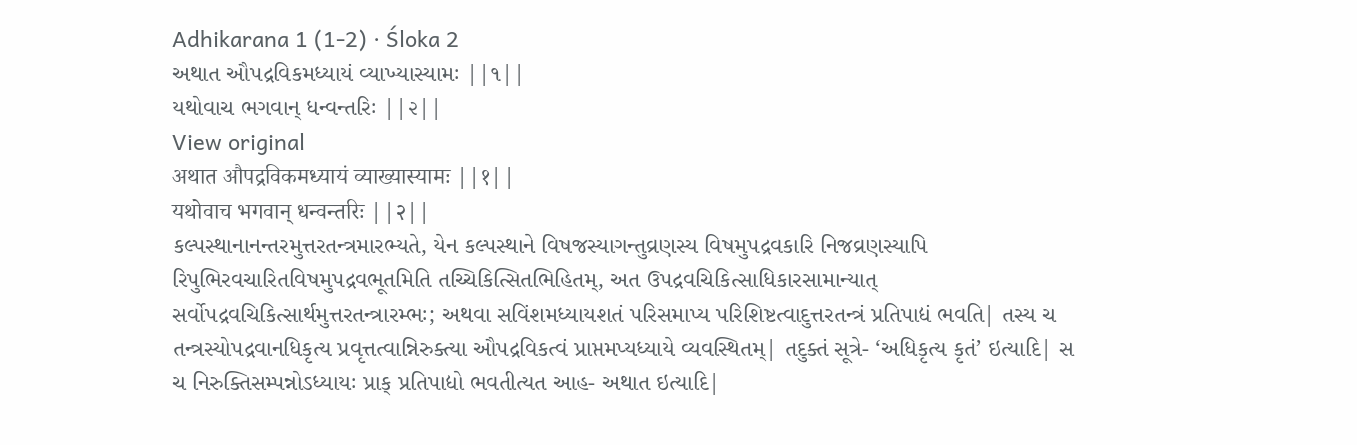Adhikarana 1 (1-2) · Śloka 2
અથાત ઔપદ્રવિકમધ્યાયં વ્યાખ્યાસ્યામઃ ||૧||
યથોવાચ ભગવાન્ ધન્વન્તરિઃ ||૨||
View original
अथात औपद्रविकमध्यायं व्याख्यास्यामः ||१||
यथोवाच भगवान् धन्वन्तरिः ||२||
કલ્પસ્થાનાનન્તરમુત્તરતન્ત્રમારભ્યતે, યેન કલ્પસ્થાને વિષજસ્યાગન્તુવ્રણસ્ય વિષમુપદ્રવકારિ નિજવ્રણસ્યાપિ રિપુભિરવચારિતવિષમુપદ્રવભૂતમિતિ તચ્ચિકિત્સિતભિહિતમ્, અત ઉપદ્રવચિકિત્સાધિકારસામાન્યાત્ સર્વોપદ્રવચિકિત્સાર્થમુત્તરતન્ત્રારમ્ભઃ; અથવા સવિંશમધ્યાયશતં પરિસમાપ્ય પરિશિષ્ટત્વાદુત્તરતન્ત્રં પ્રતિપાદ્યં ભવતિ| તસ્ય ચ તન્ત્રસ્યોપદ્રવાનધિકૃત્ય પ્રવૃત્તત્વાન્નિરુક્ત્યા ઔપદ્રવિકત્વં પ્રાપ્તમપ્યધ્યાયે વ્યવસ્થિતમ્| તદુક્તં સૂત્રે- ‘અધિકૃત્ય કૃતં’ ઇત્યાદિ| સ ચ નિરુક્તિસમ્પન્નોઽધ્યાયઃ પ્રાક્ પ્રતિપાદ્યો ભવતીત્યત આહ- અથાત ઇત્યાદિ|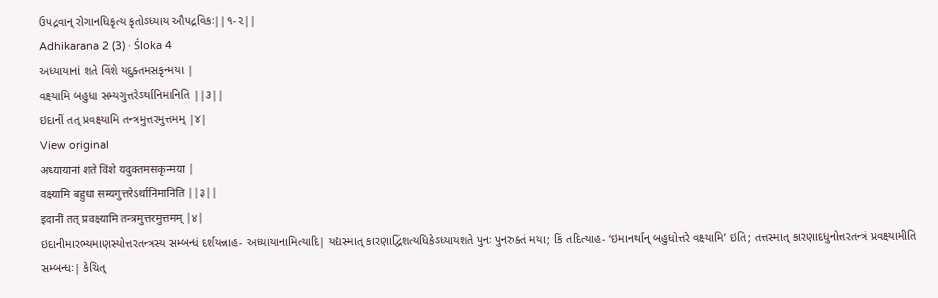ઉપદ્રવાન્ રોગાનધિકૃત્ય કૃતોઽધ્યાય ઔપદ્રવિકઃ||૧-૨||
Adhikarana 2 (3) · Śloka 4
અધ્યાયાનાં શતે વિંશે યદુક્તમસકૃન્મયા |
વક્ષ્યામિ બહુધા સમ્યગુત્તરેઽર્થાનિમાનિતિ ||૩||
ઇદાનીં તત્ પ્રવક્ષ્યામિ તન્ત્રમુત્તરમુત્તમમ્ |૪|
View original
अध्यायानां शते विंशे यदुक्तमसकृन्मया |
वक्ष्यामि बहुधा सम्यगुत्तरेऽर्थानिमानिति ||३||
इदानीं तत् प्रवक्ष्यामि तन्त्रमुत्तरमुत्तमम् |४|
ઇદાનીમારભ્યમાણસ્યોત્તરતન્ત્રસ્ય સમ્બન્ધં દર્શયન્નાહ- અધ્યાયાનામિત્યાદિ| યદ્યસ્માત્ કારણાદ્વિંશત્યધિકેઽધ્યાયશતે પુનઃ પુનરુક્તં મયા; કિં તદિત્યાહ- ‘ઇમાનર્થાન્ બહુધોત્તરે વક્ષ્યામિ’ ઇતિ; તત્તસ્માત્ કારણાદધુનોત્તરતન્ત્રં પ્રવક્ષ્યામીતિ સમ્બન્ધઃ| કેચિત્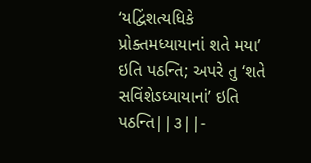‘યદ્વિંશત્યધિકે પ્રોક્તમધ્યાયાનાં શતે મયા’ ઇતિ પઠન્તિ; અપરે તુ ‘શતે સવિંશેઽધ્યાયાનાં’ ઇતિ પઠન્તિ||૩||-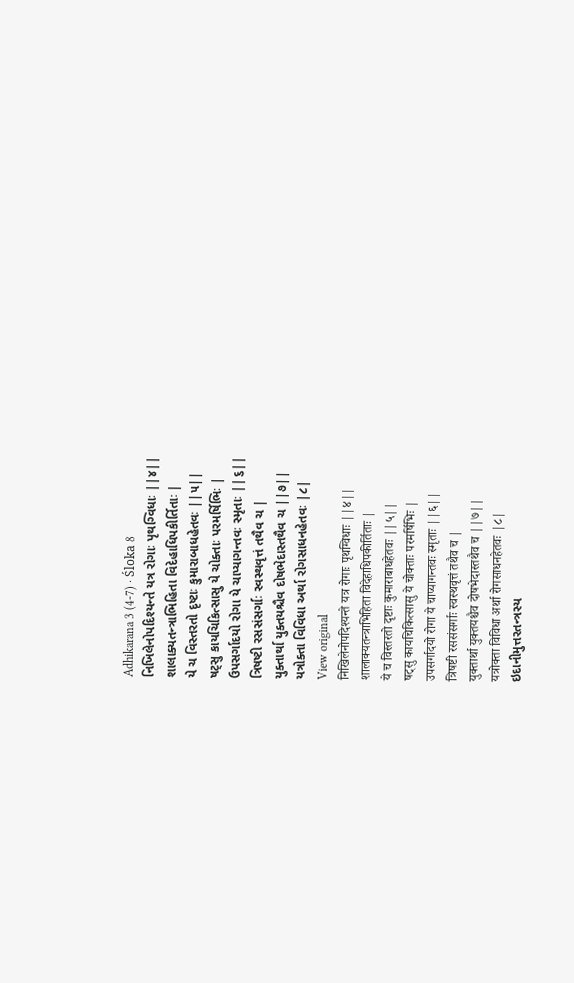Adhikarana 3 (4-7) · Śloka 8
નિખિલેનોપદિશ્યન્તે યત્ર રોગાઃ પૃથગ્વિધાઃ ||૪||
શાલાક્યતન્ત્રાભિહિતા વિદેહાધિપકીર્તિતાઃ |
યે ચ વિસ્તરતો દૃષ્ટાઃ કુમારાબાધહેતવઃ ||૫||
ષટ્સુ કાયચિકિત્સાસુ યે ચોક્તાઃ પરમર્ષિભિઃ |
ઉપસર્ગાદયો રોગા યે ચાપ્યાગન્તવઃ સ્મૃતાઃ ||૬||
ત્રિષષ્ટી રસસંસર્ગાઃ સ્વસ્થવૃત્તં તથૈવ ચ |
યુક્તાર્થા યુક્તયશ્ચૈવ દોષભેદાસ્તથૈવ ચ ||૭||
યત્રોક્તા વિવિધા અર્થા રોગસાધનહેતવઃ |૮|
View original
निखिलेनोपदिश्यन्ते यत्र रोगाः पृथग्विधाः ||४||
शालाक्यतन्त्राभिहिता विदेहाधिपकीर्तिताः |
ये च विस्तरतो दृष्टाः कुमाराबाधहेतवः ||५||
षट्सु कायचिकित्सासु ये चोक्ताः परमर्षिभिः |
उपसर्गादयो रोगा ये चाप्यागन्तवः स्मृताः ||६||
त्रिषष्टी रससंसर्गाः स्वस्थवृत्तं तथैव च |
युक्तार्था युक्तयश्चैव दोषभेदास्तथैव च ||७||
यत्रोक्ता विविधा अर्था रोगसाधनहेतवः |८|
ઇદાનીમુત્તરતન્ત્રસ્ય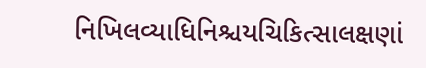નિખિલવ્યાધિનિશ્ચયચિકિત્સાલક્ષણાં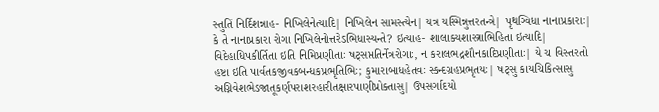સ્તુતિં નિર્દિશન્નાહ- નિખિલેનેત્યાદિ| નિખિલેન સામસ્ત્યેન| યત્ર યસ્મિન્નુત્તરતન્ત્રે| પૃથગ્વિધા નાનાપ્રકારાઃ| કે તે નાનાપ્રકારા રોગા નિખિલેનોત્તરેઽભિધાસ્યન્તે? ઇત્યાહ- શાલાક્યશાસ્ત્રાભિહિતા ઇત્યાદિ| વિદેહાધિપકીર્તિતા ઇતિ નિમિપ્રણીતાઃ ષટ્સપ્તતિર્નેત્રરોગાઃ, ન કરાલભદ્રશૌનકાદિપ્રણીતાઃ| યે ચ વિસ્તરતો હષ્ટા ઇતિ પાર્વતકજીવકબન્ધકપ્રભૃતિભિઃ; કુમારાબાધહેતવઃ સ્કન્દગ્રહપ્રભૃતયઃ| ષટ્સુ કાયચિકિત્સાસુ અગ્નિવેશભેડજાતૂકર્ણપરાશરહારીતક્ષારપાણીપ્રોક્તાસુ| ઉપસર્ગાદયો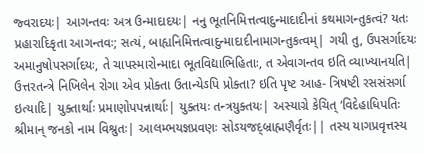જ્વરાદયઃ| આગન્તવઃ અત્ર ઉન્માદાદયઃ| નનુ ભૂતનિમિત્તત્વાદુન્માદાદીનાં કથમાગન્તુકત્વં? યતઃ પ્રહારાદિકૃતા આગન્તવઃ; સત્યં, બાહ્યનિમિત્તત્વાદુન્માદાદીનામાગન્તુકત્વમ્| ગયી તુ, ઉપસર્ગાદયઃ અમાનુષોપસર્ગાદયઃ, તે ચાપસ્મારોન્માદા ભૂતવિદ્યાભિહિતાઃ, ત એવાગન્તવ ઇતિ વ્યાખ્યાનયતિ| ઉત્તરતન્ત્રે નિખિલેન રોગા એવ પ્રોક્તા ઉતાન્યેઽપિ પ્રોક્તા? ઇતિ પૃષ્ટ આહ- ત્રિષષ્ટી રસસંસર્ગા ઇત્યાદિ| યુક્તાર્થાઃ પ્રમાણોપપન્નાર્થાઃ| યુક્તયઃ તન્ત્રયુક્તયઃ| અસ્યાગ્રે કેચિત્ ‘વિદેહાધિપતિઃ શ્રીમાન્ જનકો નામ વિશ્રુતઃ| આલમ્ભયજ્ઞપ્રવણઃ સોઽયજદ્બ્રાહ્મણૈર્વૃતઃ|| તસ્ય યાગપ્રવૃત્તસ્ય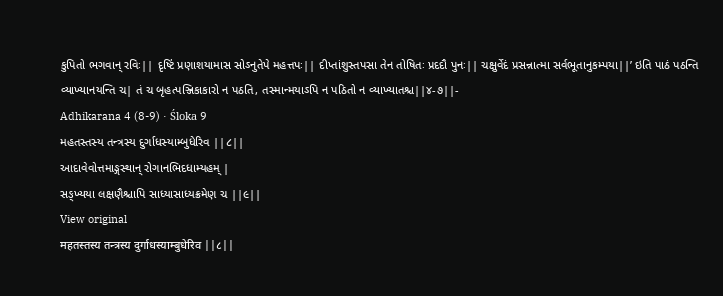કુપિતો ભગવાન્ રવિઃ|| દૃષ્ટિં પ્રણાશયામાસ સોઽનુતેપે મહત્તપઃ|| દીપ્તાંશુસ્તપસા તેન તોષિતઃ પ્રદદૌ પુનઃ|| ચક્ષુર્વેદં પ્રસન્નાત્મા સર્વભૂતાનુકમ્પયા||’ ઇતિ પાઠં પઠન્તિ વ્યાખ્યાનયન્તિ ચ| તં ચ બૃહત્પઞ્જિકાકારો ન પઠતિ, તસ્માન્મયાઽપિ ન પઠિતો ન વ્યાખ્યાતશ્ચ||૪-૭||-
Adhikarana 4 (8-9) · Śloka 9
મહતસ્તસ્ય તન્ત્રસ્ય દુર્ગાધસ્યામ્બુધેરિવ ||૮||
આદાવેવોત્તમાઙ્ગસ્થાન્ રોગાનભિદધામ્યહમ્ |
સઙ્ખ્યયા લક્ષણૈશ્ચાપિ સાધ્યાસાધ્યક્રમેણ ચ ||૯||
View original
महतस्तस्य तन्त्रस्य दुर्गाधस्याम्बुधेरिव ||८||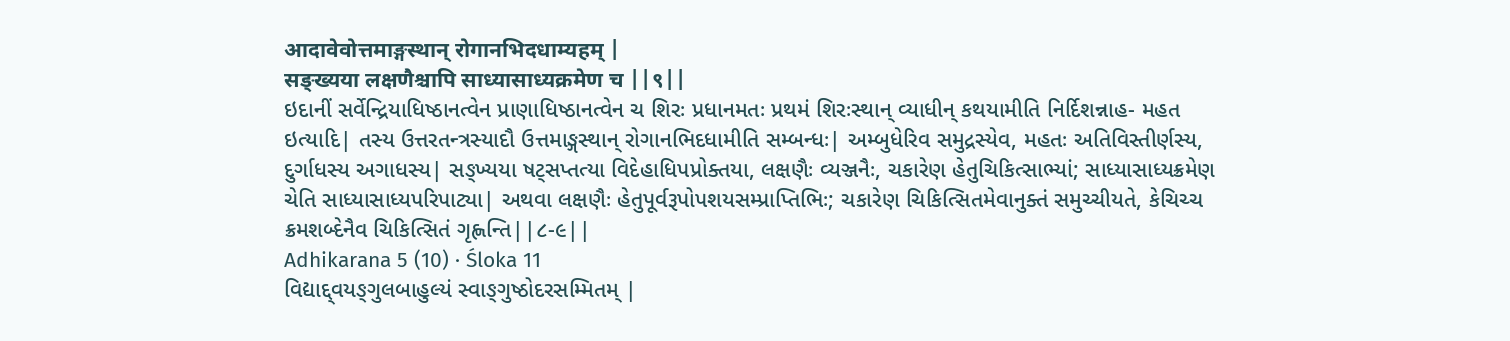आदावेवोत्तमाङ्गस्थान् रोगानभिदधाम्यहम् |
सङ्ख्यया लक्षणैश्चापि साध्यासाध्यक्रमेण च ||९||
ઇદાનીં સર્વેન્દ્રિયાધિષ્ઠાનત્વેન પ્રાણાધિષ્ઠાનત્વેન ચ શિરઃ પ્રધાનમતઃ પ્રથમં શિરઃસ્થાન્ વ્યાધીન્ કથયામીતિ નિર્દિશન્નાહ- મહત ઇત્યાદિ| તસ્ય ઉત્તરતન્ત્રસ્યાદૌ ઉત્તમાઙ્ગસ્થાન્ રોગાનભિદધામીતિ સમ્બન્ધઃ| અમ્બુધેરિવ સમુદ્રસ્યેવ, મહતઃ અતિવિસ્તીર્ણસ્ય, દુર્ગાધસ્ય અગાધસ્ય| સઙ્ખ્યયા ષટ્સપ્તત્યા વિદેહાધિપપ્રોક્તયા, લક્ષણૈઃ વ્યઞ્જનૈઃ, ચકારેણ હેતુચિકિત્સાભ્યાં; સાધ્યાસાધ્યક્રમેણ ચેતિ સાધ્યાસાધ્યપરિપાટ્યા| અથવા લક્ષણૈઃ હેતુપૂર્વરૂપોપશયસમ્પ્રાપ્તિભિઃ; ચકારેણ ચિકિત્સિતમેવાનુક્તં સમુચ્ચીયતે, કેચિચ્ચ ક્રમશબ્દેનૈવ ચિકિત્સિતં ગૃહ્ણન્તિ||૮-૯||
Adhikarana 5 (10) · Śloka 11
વિદ્યાદ્દ્વયઙ્ગુલબાહુલ્યં સ્વાઙ્ગુષ્ઠોદરસમ્મિતમ્ |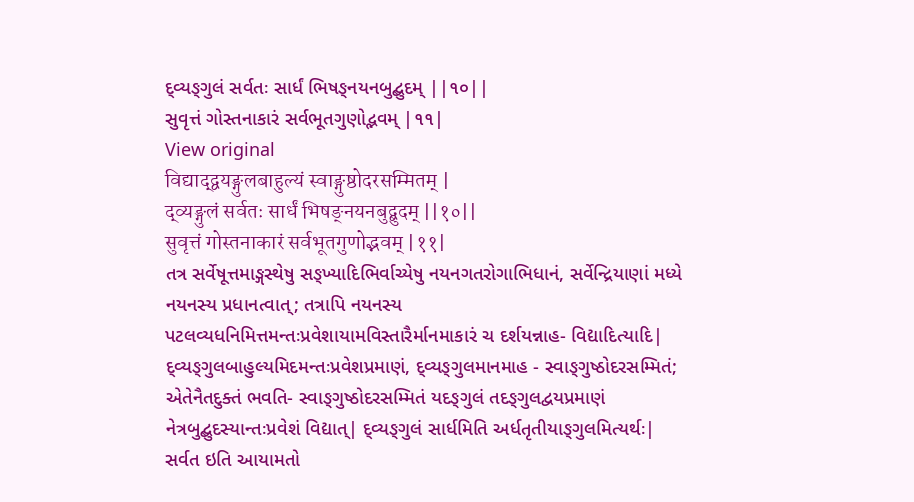દ્વ્યઙ્ગુલં સર્વતઃ સાર્ધં ભિષઙ્નયનબુદ્બુદમ્ ||૧૦||
સુવૃત્તં ગોસ્તનાકારં સર્વભૂતગુણોદ્ભવમ્ |૧૧|
View original
विद्याद्द्वयङ्गुलबाहुल्यं स्वाङ्गुष्ठोदरसम्मितम् |
द्व्यङ्गुलं सर्वतः सार्धं भिषङ्नयनबुद्बुदम् ||१०||
सुवृत्तं गोस्तनाकारं सर्वभूतगुणोद्भवम् |११|
તત્ર સર્વેષૂત્તમાઙ્ગસ્થેષુ સઙ્ખ્યાદિભિર્વાચ્યેષુ નયનગતરોગાભિધાનં, સર્વેન્દ્રિયાણાં મધ્યે નયનસ્ય પ્રધાનત્વાત્; તત્રાપિ નયનસ્ય પટલવ્યધનિમિત્તમન્તઃપ્રવેશાયામવિસ્તારૈર્માનમાકારં ચ દર્શયન્નાહ- વિદ્યાદિત્યાદિ| દ્વ્યઙ્ગુલબાહુલ્યમિદમન્તઃપ્રવેશપ્રમાણં, દ્વ્યઙ્ગુલમાનમાહ - સ્વાઙ્ગુષ્ઠોદરસમ્મિતં; એતેનૈતદુક્તં ભવતિ- સ્વાઙ્ગુષ્ઠોદરસમ્મિતં યદઙ્ગુલં તદઙ્ગુલદ્વયપ્રમાણં નેત્રબુદ્બુદસ્યાન્તઃપ્રવેશં વિદ્યાત્| દ્વ્યઙ્ગુલં સાર્ધમિતિ અર્ધતૃતીયાઙ્ગુલમિત્યર્થઃ| સર્વત ઇતિ આયામતો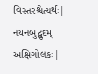વિસ્તરશ્ચેત્યર્થઃ| નયનબુદ્બુદમ્ અક્ષિગોલકઃ|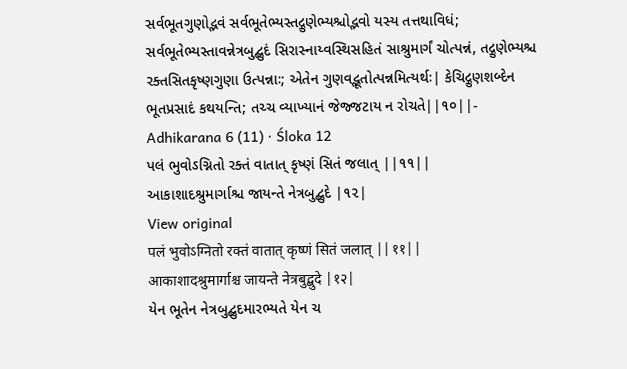સર્વભૂતગુણોદ્ભવં સર્વભૂતેભ્યસ્તદ્ગુણેભ્યશ્ચોદ્ભવો યસ્ય તત્તથાવિધં; સર્વભૂતેભ્યસ્તાવન્નેત્રબુદ્બુદં સિરાસ્નાય્વસ્થિસહિતં સાશ્રુમાર્ગં ચોત્પન્નં, તદ્ગુણેભ્યશ્ચ રક્તસિતકૃષ્ણગુણા ઉત્પન્નાઃ; એતેન ગુણવદ્ભૂતોત્પન્નમિત્યર્થઃ| કેચિદ્ગુણશબ્દેન ભૂતપ્રસાદં કથયન્તિ; તચ્ચ વ્યાખ્યાનં જેજ્જટાય ન રોચતે||૧૦||-
Adhikarana 6 (11) · Śloka 12
પલં ભુવોઽગ્નિતો રક્તં વાતાત્ કૃષ્ણં સિતં જલાત્ ||૧૧||
આકાશાદશ્રુમાર્ગાશ્ચ જાયન્તે નેત્રબુદ્બુદે |૧૨|
View original
पलं भुवोऽग्नितो रक्तं वातात् कृष्णं सितं जलात् ||११||
आकाशादश्रुमार्गाश्च जायन्ते नेत्रबुद्बुदे |१२|
યેન ભૂતેન નેત્રબુદ્બુદમારભ્યતે યેન ચ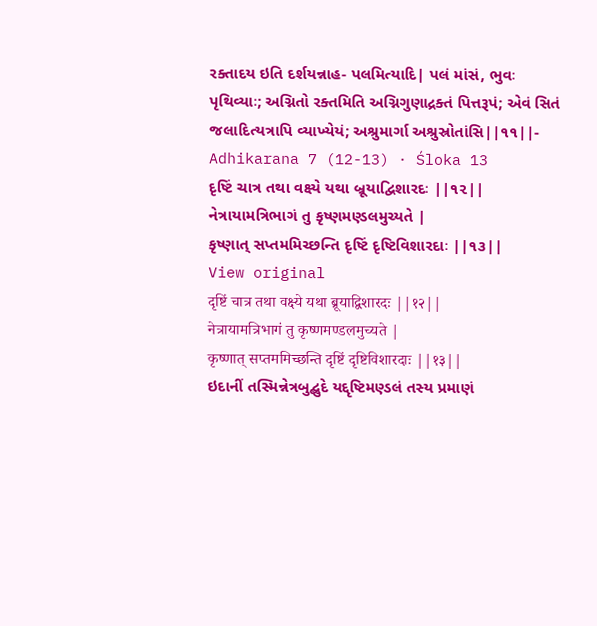રક્તાદય ઇતિ દર્શયન્નાહ- પલમિત્યાદિ| પલં માંસં, ભુવઃ પૃથિવ્યાઃ; અગ્નિતો રક્તમિતિ અગ્નિગુણાદ્રક્તં પિત્તરૂપં; એવં સિતં જલાદિત્યત્રાપિ વ્યાખ્યેયં; અશ્રુમાર્ગા અશ્રુસ્રોતાંસિ||૧૧||-
Adhikarana 7 (12-13) · Śloka 13
દૃષ્ટિં ચાત્ર તથા વક્ષ્યે યથા બ્રૂયાદ્વિશારદઃ ||૧૨||
નેત્રાયામત્રિભાગં તુ કૃષ્ણમણ્ડલમુચ્યતે |
કૃષ્ણાત્ સપ્તમમિચ્છન્તિ દૃષ્ટિં દૃષ્ટિવિશારદાઃ ||૧૩||
View original
दृष्टिं चात्र तथा वक्ष्ये यथा ब्रूयाद्विशारदः ||१२||
नेत्रायामत्रिभागं तु कृष्णमण्डलमुच्यते |
कृष्णात् सप्तममिच्छन्ति दृष्टिं दृष्टिविशारदाः ||१३||
ઇદાનીં તસ્મિન્નેત્રબુદ્બુદે યદ્દૃષ્ટિમણ્ડલં તસ્ય પ્રમાણં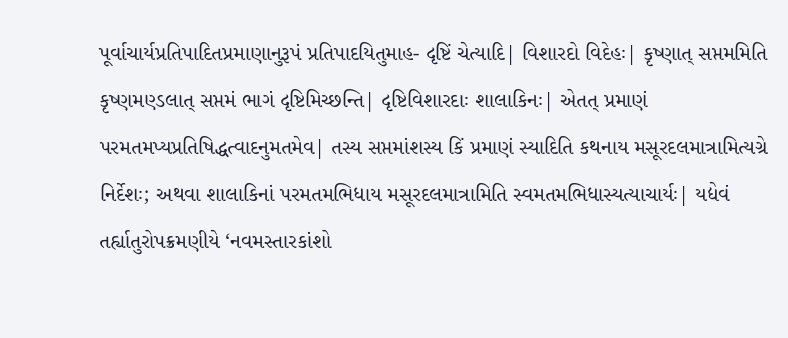પૂર્વાચાર્યપ્રતિપાદિતપ્રમાણાનુરૂપં પ્રતિપાદયિતુમાહ- દૃષ્ટિં ચેત્યાદિ| વિશારદો વિદેહઃ| કૃષ્ણાત્ સપ્તમમિતિ કૃષ્ણમણ્ડલાત્ સપ્તમં ભાગં દૃષ્ટિમિચ્છન્તિ| દૃષ્ટિવિશારદાઃ શાલાકિનઃ| એતત્ પ્રમાણં પરમતમપ્યપ્રતિષિદ્ધત્વાદનુમતમેવ| તસ્ય સપ્તમાંશસ્ય કિં પ્રમાણં સ્યાદિતિ કથનાય મસૂરદલમાત્રામિત્યગ્રે નિર્દેશઃ; અથવા શાલાકિનાં પરમતમભિધાય મસૂરદલમાત્રામિતિ સ્વમતમભિધાસ્યત્યાચાર્યઃ| યદ્યેવં તર્હ્યાતુરોપક્રમણીયે ‘નવમસ્તારકાંશો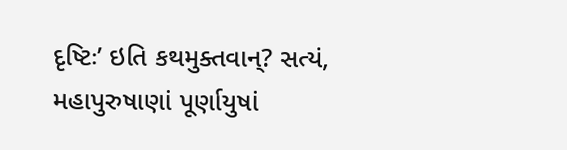દૃષ્ટિઃ’ ઇતિ કથમુક્તવાન્? સત્યં, મહાપુરુષાણાં પૂર્ણાયુષાં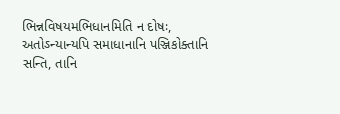ભિન્નવિષયમભિધાનમિતિ ન દોષઃ, અતોઽન્યાન્યપિ સમાધાનાનિ પઞ્જિકોક્તાનિ સન્તિ, તાનિ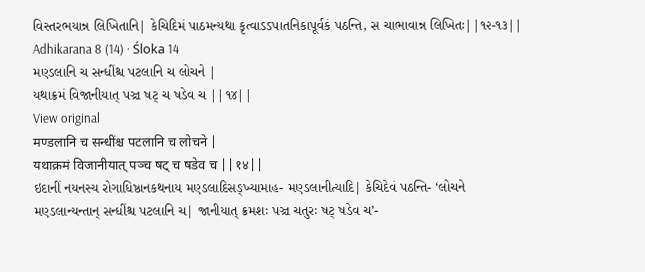વિસ્તરભયાન્ન લિખિતાનિ| કેચિદિમં પાઠમન્યથા કૃત્વાઽઽપાતનિકાપૂર્વકં પઠન્તિ, સ ચાભાવાન્ન લિખિતઃ||૧૨-૧૩||
Adhikarana 8 (14) · Śloka 14
મણ્ડલાનિ ચ સન્ધીંશ્ચ પટલાનિ ચ લોચને |
યથાક્રમં વિજાનીયાત્ પઞ્ચ ષટ્ ચ ષડેવ ચ ||૧૪||
View original
मण्डलानि च सन्धींश्च पटलानि च लोचने |
यथाक्रमं विजानीयात् पञ्च षट् च षडेव च ||१४||
ઇદાનીં નયનસ્ય રોગાધિષ્ઠાનકથનાય મણ્ડલાદિસઙ્ખ્યામાહ- મણ્ડલાનીત્યાદિ| કેચિદેવં પઠન્તિ- ‘લોચને મણ્ડલાન્યન્તાન્ સન્ધીંશ્ચ પટલાનિ ચ| જાનીયાત્ ક્રમશઃ પઞ્ચ ચતુરઃ ષટ્ ષડેવ ચ’-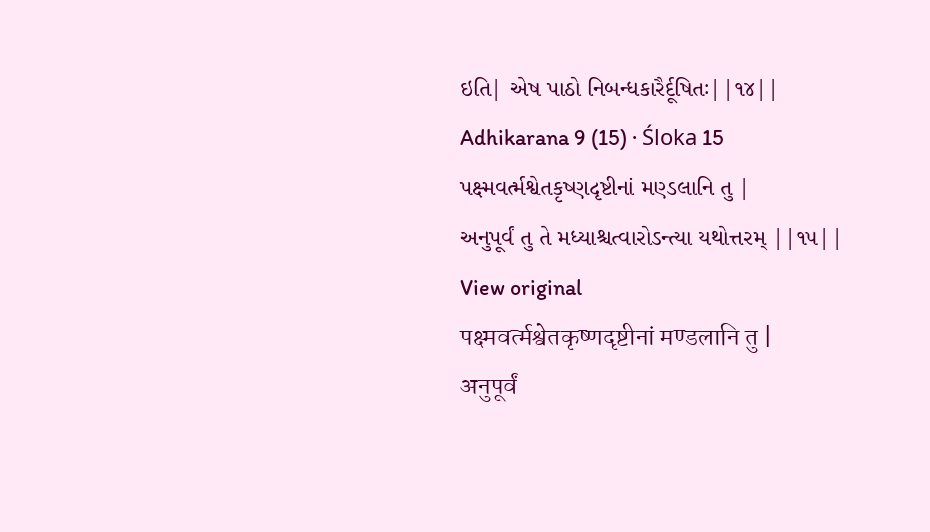ઇતિ| એષ પાઠો નિબન્ધકારૈર્દૂષિતઃ||૧૪||
Adhikarana 9 (15) · Śloka 15
પક્ષ્મવર્ત્મશ્વેતકૃષ્ણદૃષ્ટીનાં મણ્ડલાનિ તુ |
અનુપૂર્વં તુ તે મધ્યાશ્ચત્વારોઽન્ત્યા યથોત્તરમ્ ||૧૫||
View original
पक्ष्मवर्त्मश्वेतकृष्णदृष्टीनां मण्डलानि तु |
अनुपूर्वं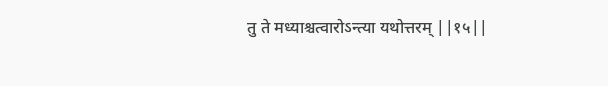तु ते मध्याश्चत्वारोऽन्त्या यथोत्तरम् ||१५||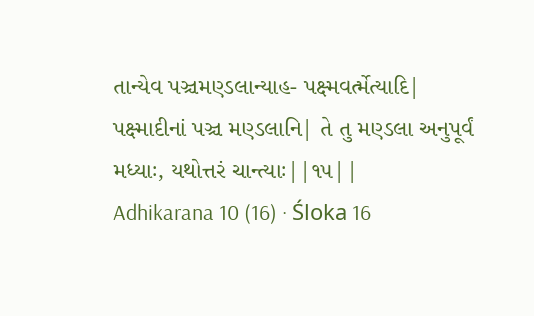તાન્યેવ પઞ્ચમણ્ડલાન્યાહ- પક્ષ્મવર્ત્મેત્યાદિ| પક્ષ્માદીનાં પઞ્ચ મણ્ડલાનિ| તે તુ મણ્ડલા અનુપૂર્વં મધ્યાઃ, યથોત્તરં ચાન્ત્યાઃ||૧૫||
Adhikarana 10 (16) · Śloka 16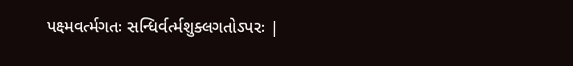પક્ષ્મવર્ત્મગતઃ સન્ધિર્વર્ત્મશુક્લગતોઽપરઃ |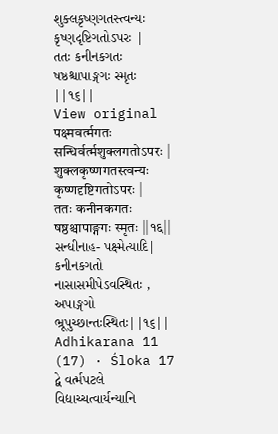શુક્લકૃષ્ણગતસ્ત્વન્યઃ કૃષ્ણદૃષ્ટિગતોઽપરઃ |
તતઃ કનીનકગતઃ ષષ્ઠશ્ચાપાઙ્ગગઃ સ્મૃતઃ ||૧૬||
View original
पक्ष्मवर्त्मगतः सन्धिर्वर्त्मशुक्लगतोऽपरः |
शुक्लकृष्णगतस्त्वन्यः कृष्णदृष्टिगतोऽपरः |
ततः कनीनकगतः षष्ठश्चापाङ्गगः स्मृतः ||१६||
સન્ધીનાહ- પક્ષ્મેત્યાદિ| કનીનકગતો નાસાસમીપેઽવસ્થિતઃ , અપાઙ્ગગો ભ્રૂપુચ્છાન્તઃસ્થિતઃ||૧૬||
Adhikarana 11 (17) · Śloka 17
દ્વે વર્ત્મપટલે વિદ્યાચ્ચત્વાર્યન્યાનિ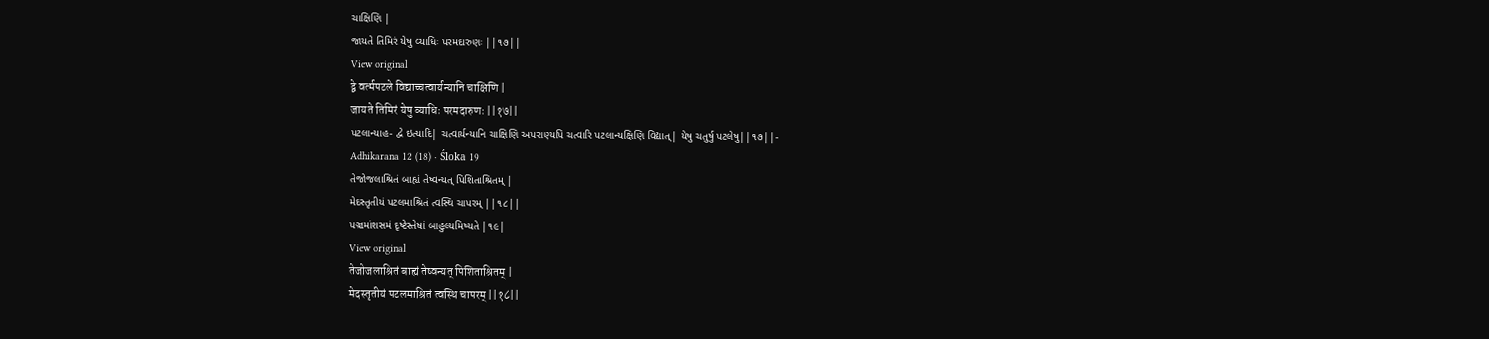ચાક્ષિણિ |
જાયતે તિમિરં યેષુ વ્યાધિઃ પરમદારુણઃ ||૧૭||
View original
द्वे वर्त्मपटले विद्याच्चत्वार्यन्यानि चाक्षिणि |
जायते तिमिरं येषु व्याधिः परमदारुणः ||१७||
પટલાન્યાહ- દ્વે ઇત્યાદિ| ચત્વાર્યન્યાનિ ચાક્ષિણિ અપરાણ્યપિ ચત્વારિ પટલાન્યક્ષિણિ વિદ્યાત્| યેષુ ચતુર્ષુ પટલેષુ||૧૭||-
Adhikarana 12 (18) · Śloka 19
તેજોજલાશ્રિતં બાહ્યં તેષ્વન્યત્ પિશિતાશ્રિતમ્ |
મેદસ્તૃતીયં પટલમાશ્રિતં ત્વસ્થિ ચાપરમ્ ||૧૮||
પઞ્ચમાંશસમં દૃષ્ટેસ્તેષાં બાહુલ્યમિષ્યતે |૧૯|
View original
तेजोजलाश्रितं बाह्यं तेष्वन्यत् पिशिताश्रितम् |
मेदस्तृतीयं पटलमाश्रितं त्वस्थि चापरम् ||१८||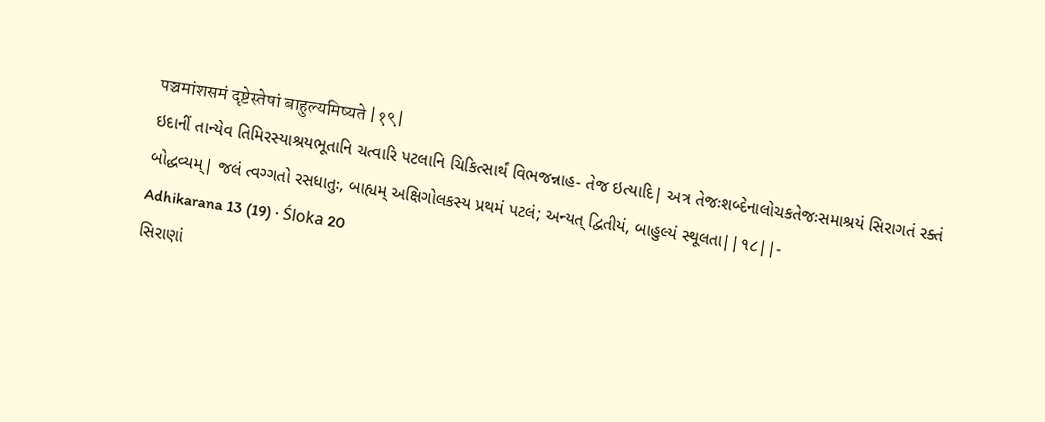पञ्चमांशसमं दृष्टेस्तेषां बाहुल्यमिष्यते |१९|
ઇદાનીં તાન્યેવ તિમિરસ્યાશ્રયભૂતાનિ ચત્વારિ પટલાનિ ચિકિત્સાર્થં વિભજન્નાહ- તેજ ઇત્યાદિ| અત્ર તેજઃશબ્દેનાલોચકતેજઃસમાશ્રયં સિરાગતં રક્તં બોદ્ધવ્યમ્| જલં ત્વગ્ગતો રસધાતુઃ, બાહ્યમ્ અક્ષિગોલકસ્ય પ્રથમં પટલં; અન્યત્ દ્વિતીયં, બાહુલ્યં સ્થૂલતા||૧૮||-
Adhikarana 13 (19) · Śloka 20
સિરાણાં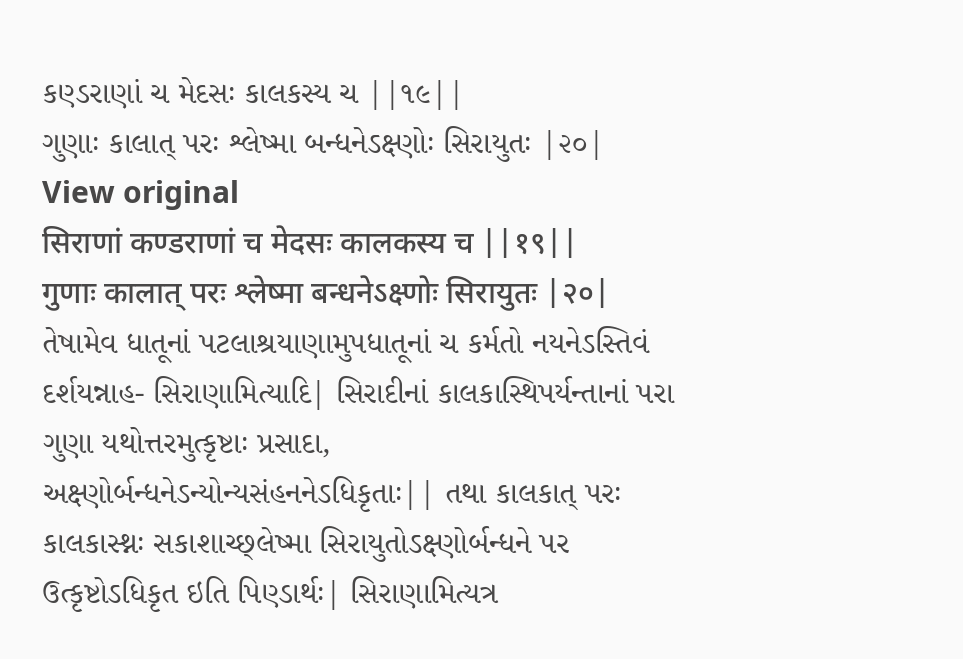કણ્ડરાણાં ચ મેદસઃ કાલકસ્ય ચ ||૧૯||
ગુણાઃ કાલાત્ પરઃ શ્લેષ્મા બન્ધનેઽક્ષ્ણોઃ સિરાયુતઃ |૨૦|
View original
सिराणां कण्डराणां च मेदसः कालकस्य च ||१९||
गुणाः कालात् परः श्लेष्मा बन्धनेऽक्ष्णोः सिरायुतः |२०|
તેષામેવ ધાતૂનાં પટલાશ્રયાણામુપધાતૂનાં ચ કર્મતો નયનેઽસ્તિવં દર્શયન્નાહ- સિરાણામિત્યાદિ| સિરાદીનાં કાલકાસ્થિપર્યન્તાનાં પરા ગુણા યથોત્તરમુત્કૃષ્ટાઃ પ્રસાદા, અક્ષ્ણોર્બન્ધનેઽન્યોન્યસંહનનેઽધિકૃતાઃ|| તથા કાલકાત્ પરઃ કાલકાસ્થ્નઃ સકાશાચ્છ્લેષ્મા સિરાયુતોઽક્ષ્ણોર્બન્ધને પર ઉત્કૃષ્ટોઽધિકૃત ઇતિ પિણ્ડાર્થઃ| સિરાણામિત્યત્ર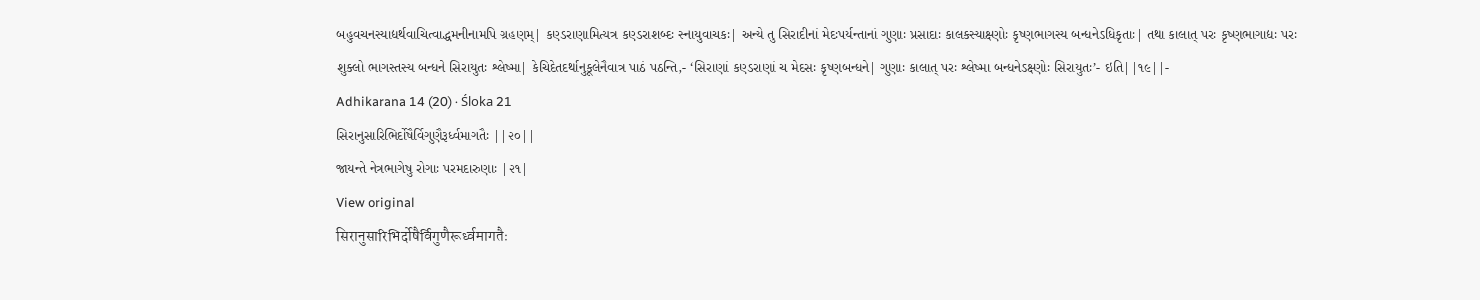બહુવચનસ્યાદ્યર્થવાચિત્વાદ્ધમનીનામપિ ગ્રહણમ્| કણ્ડરાણામિત્યત્ર કણ્ડરાશબ્દઃ સ્નાયુવાચકઃ| અન્યે તુ સિરાદીનાં મેદઃપર્યન્તાનાં ગુણાઃ પ્રસાદાઃ કાલકસ્યાક્ષ્ણોઃ કૃષ્ણભાગસ્ય બન્ધનેઽધિકૃતાઃ| તથા કાલાત્ પરઃ કૃષ્ણભાગાદ્યઃ પરઃ શુક્લો ભાગસ્તસ્ય બન્ધને સિરાયુતઃ શ્લેષ્મા| કેચિદેતદર્થાનુકૂલેનૈવાત્ર પાઠં પઠન્તિ,- ‘સિરાણાં કણ્ડરાણાં ચ મેદસઃ કૃષ્ણબન્ધને| ગુણાઃ કાલાત્ પરઃ શ્લેષ્મા બન્ધનેઽક્ષ્ણોઃ સિરાયુતઃ’- ઇતિ||૧૯||-
Adhikarana 14 (20) · Śloka 21
સિરાનુસારિભિર્દોષૈર્વિગુણૈરૂર્ધ્વમાગતૈઃ ||૨૦||
જાયન્તે નેત્રભાગેષુ રોગાઃ પરમદારુણાઃ |૨૧|
View original
सिरानुसारिभिर्दोषैर्विगुणैरूर्ध्वमागतैः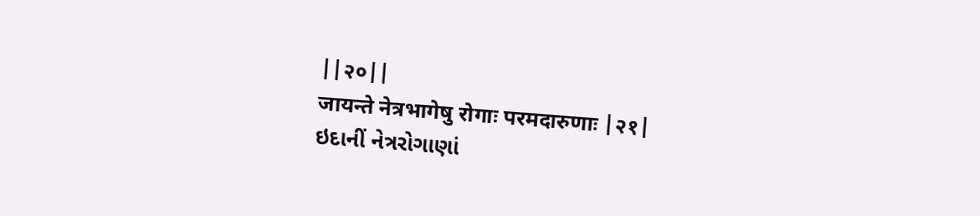||२०||
जायन्ते नेत्रभागेषु रोगाः परमदारुणाः |२१|
ઇદાનીં નેત્રરોગાણાં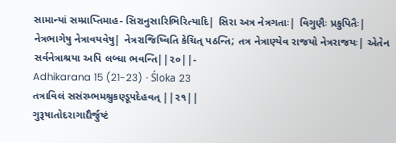સામાન્યાં સમ્પ્રાપ્તિમાહ- સિરાનુસારિભિરિત્યાદિ| સિરા અત્ર નેત્રગતાઃ| વિગુણૈઃ પ્રકુપિતૈઃ| નેત્રભાગેષુ નેત્રાવયવેષુ| નેત્રરાજિષ્વિતિ કેચિત્ પઠન્તિ; તત્ર નેત્રાણ્યેવ રાજયો નેત્રરાજયઃ| એતેન સર્વનેત્રાશ્રયા અપિ લબ્ધા ભવન્તિ||૨૦||-
Adhikarana 15 (21-23) · Śloka 23
તત્રાવિલં સસંરમ્ભમશ્રુકણ્ડૂપદેહવત્ ||૨૧||
ગુરૂષાતોદરાગાદ્યૈર્જુષ્ટં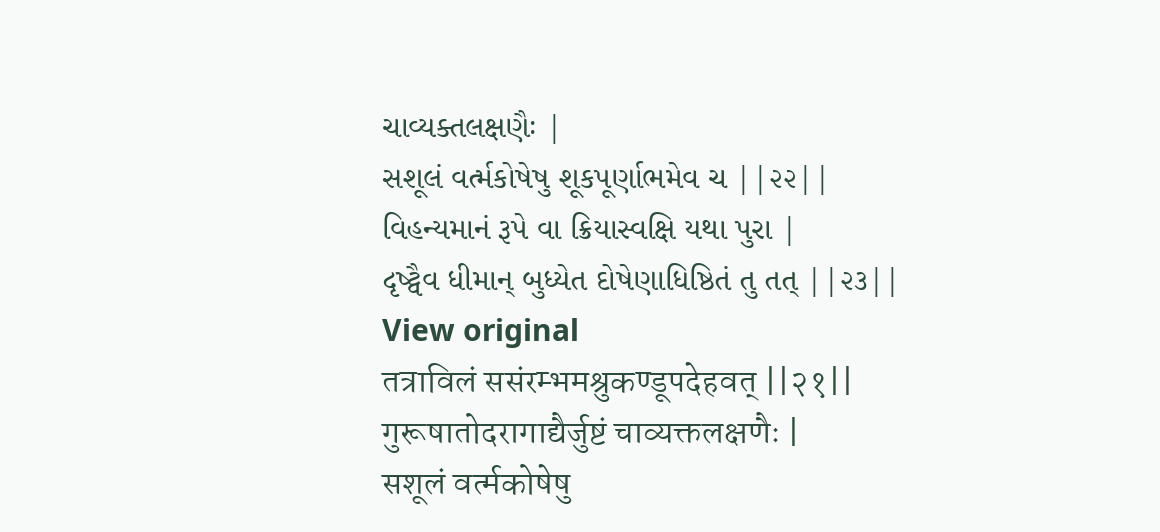ચાવ્યક્તલક્ષણૈઃ |
સશૂલં વર્ત્મકોષેષુ શૂકપૂર્ણાભમેવ ચ ||૨૨||
વિહન્યમાનં રૂપે વા ક્રિયાસ્વક્ષિ યથા પુરા |
દૃષ્ટ્વૈવ ધીમાન્ બુધ્યેત દોષેણાધિષ્ઠિતં તુ તત્ ||૨૩||
View original
तत्राविलं ससंरम्भमश्रुकण्डूपदेहवत् ||२१||
गुरूषातोदरागाद्यैर्जुष्टं चाव्यक्तलक्षणैः |
सशूलं वर्त्मकोषेषु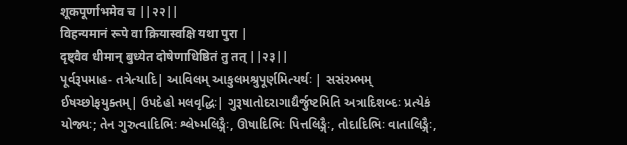शूकपूर्णाभमेव च ||२२||
विहन्यमानं रूपे वा क्रियास्वक्षि यथा पुरा |
दृष्ट्वैव धीमान् बुध्येत दोषेणाधिष्ठितं तु तत् ||२३||
પૂર્વરૂપમાહ- તત્રેત્યાદિ| આવિલમ્ આકુલમશ્રુપૂર્ણમિત્યર્થઃ | સસંરમ્ભમ્ ઈષચ્છોફયુક્તમ્| ઉપદેહો મલવૃદ્ધિઃ| ગુરૂષાતોદરાગાદ્યૈર્જુષ્ટમિતિ અત્રાદિશબ્દઃ પ્રત્યેકં યોજ્યઃ; તેન ગુરુત્વાદિભિઃ શ્લેષ્મલિઙ્ગૈઃ, ઊષાદિભિઃ પિત્તલિઙ્ગૈઃ, તોદાદિભિઃ વાતાલિઙ્ગૈઃ,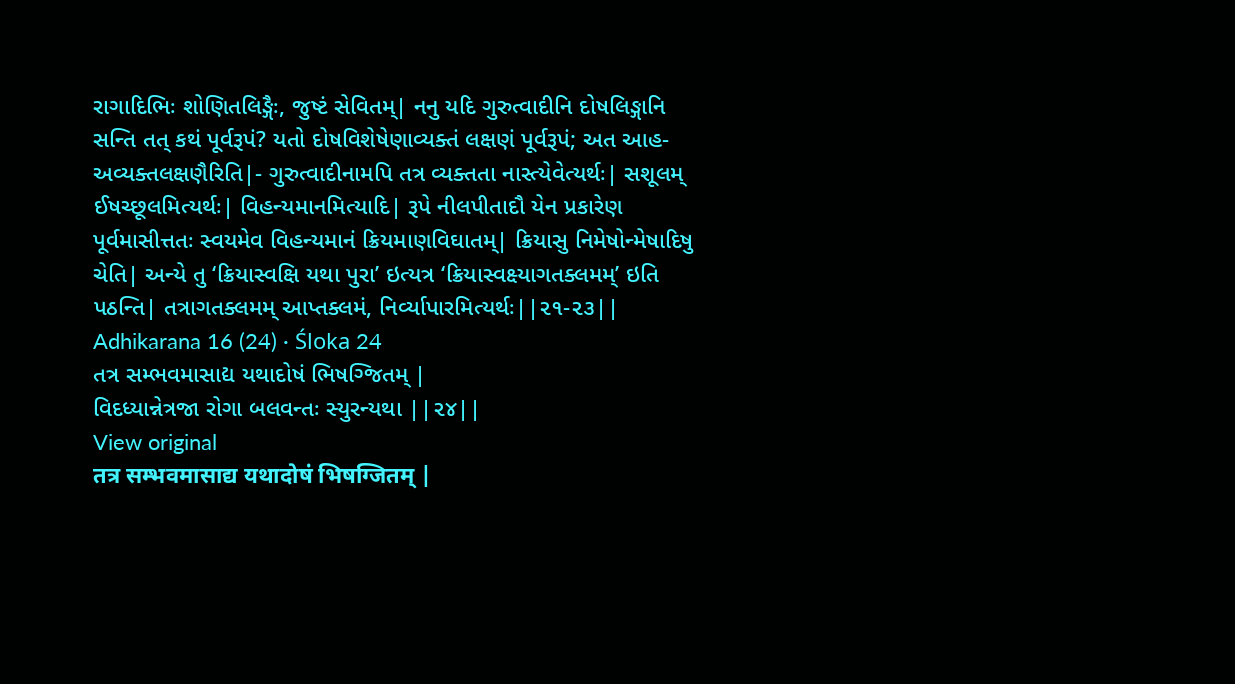રાગાદિભિઃ શોણિતલિઙ્ગૈઃ, જુષ્ટં સેવિતમ્| નનુ યદિ ગુરુત્વાદીનિ દોષલિઙ્ગાનિ સન્તિ તત્ કથં પૂર્વરૂપં? યતો દોષવિશેષેણાવ્યક્તં લક્ષણં પૂર્વરૂપં; અત આહ- અવ્યક્તલક્ષણૈરિતિ|- ગુરુત્વાદીનામપિ તત્ર વ્યક્તતા નાસ્ત્યેવેત્યર્થઃ| સશૂલમ્ ઈષચ્છૂલમિત્યર્થઃ| વિહન્યમાનમિત્યાદિ| રૂપે નીલપીતાદૌ યેન પ્રકારેણ પૂર્વમાસીત્તતઃ સ્વયમેવ વિહન્યમાનં ક્રિયમાણવિઘાતમ્| ક્રિયાસુ નિમેષોન્મેષાદિષુ ચેતિ| અન્યે તુ ‘ક્રિયાસ્વક્ષિ યથા પુરા’ ઇત્યત્ર ‘ક્રિયાસ્વક્ષ્યાગતક્લમમ્’ ઇતિ પઠન્તિ| તત્રાગતક્લમમ્ આપ્તક્લમં, નિર્વ્યાપારમિત્યર્થઃ||૨૧-૨૩||
Adhikarana 16 (24) · Śloka 24
તત્ર સમ્ભવમાસાદ્ય યથાદોષં ભિષગ્જિતમ્ |
વિદધ્યાન્નેત્રજા રોગા બલવન્તઃ સ્યુરન્યથા ||૨૪||
View original
तत्र सम्भवमासाद्य यथादोषं भिषग्जितम् |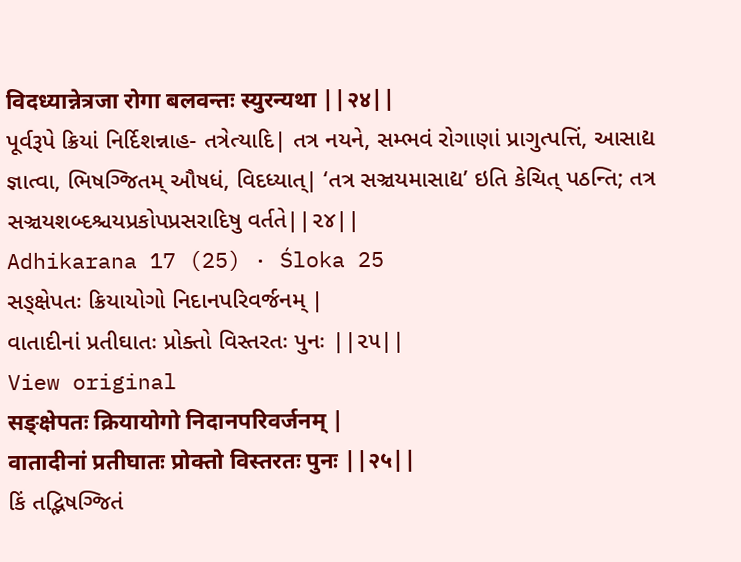विदध्यान्नेत्रजा रोगा बलवन्तः स्युरन्यथा ||२४||
પૂર્વરૂપે ક્રિયાં નિર્દિશન્નાહ- તત્રેત્યાદિ| તત્ર નયને, સમ્ભવં રોગાણાં પ્રાગુત્પત્તિં, આસાદ્ય જ્ઞાત્વા, ભિષગ્જિતમ્ ઔષધં, વિદધ્યાત્| ‘તત્ર સઞ્ચયમાસાદ્ય’ ઇતિ કેચિત્ પઠન્તિ; તત્ર સઞ્ચયશબ્દશ્ચયપ્રકોપપ્રસરાદિષુ વર્તતે||૨૪||
Adhikarana 17 (25) · Śloka 25
સઙ્ક્ષેપતઃ ક્રિયાયોગો નિદાનપરિવર્જનમ્ |
વાતાદીનાં પ્રતીઘાતઃ પ્રોક્તો વિસ્તરતઃ પુનઃ ||૨૫||
View original
सङ्क्षेपतः क्रियायोगो निदानपरिवर्जनम् |
वातादीनां प्रतीघातः प्रोक्तो विस्तरतः पुनः ||२५||
કિં તદ્ભિષગ્જિતં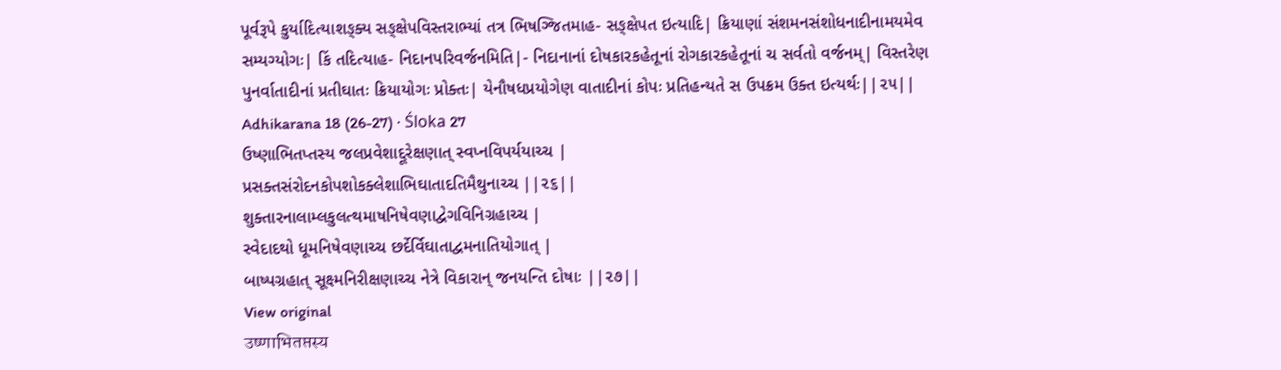પૂર્વરૂપે કુર્યાદિત્યાશઙ્ક્ય સઙ્ક્ષેપવિસ્તરાભ્યાં તત્ર ભિષગ્જિતમાહ- સઙ્ક્ષેપત ઇત્યાદિ| ક્રિયાણાં સંશમનસંશોધનાદીનામયમેવ સમ્યગ્યોગઃ| કિં તદિત્યાહ- નિદાનપરિવર્જનમિતિ|- નિદાનાનાં દોષકારકહેતૂનાં રોગકારકહેતૂનાં ચ સર્વતો વર્જનમ્| વિસ્તરેણ પુનર્વાતાદીનાં પ્રતીઘાતઃ ક્રિયાયોગઃ પ્રોક્તઃ| યેનૌષધપ્રયોગેણ વાતાદીનાં કોપઃ પ્રતિહન્યતે સ ઉપક્રમ ઉક્ત ઇત્યર્થઃ||૨૫||
Adhikarana 18 (26-27) · Śloka 27
ઉષ્ણાભિતપ્તસ્ય જલપ્રવેશાદ્દૂરેક્ષણાત્ સ્વપ્નવિપર્યયાચ્ચ |
પ્રસક્તસંરોદનકોપશોકક્લેશાભિઘાતાદતિમૈથુનાચ્ચ ||૨૬||
શુક્તારનાલામ્લકુલત્થમાષનિષેવણાદ્વેગવિનિગ્રહાચ્ચ |
સ્વેદાદથો ધૂમનિષેવણાચ્ચ છર્દેર્વિઘાતાદ્વમનાતિયોગાત્ |
બાષ્પગ્રહાત્ સૂક્ષ્મનિરીક્ષણાચ્ચ નેત્રે વિકારાન્ જનયન્તિ દોષાઃ ||૨૭||
View original
उष्णाभितप्तस्य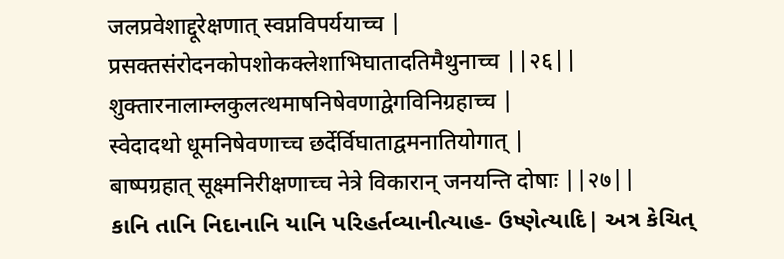जलप्रवेशाद्दूरेक्षणात् स्वप्नविपर्ययाच्च |
प्रसक्तसंरोदनकोपशोकक्लेशाभिघातादतिमैथुनाच्च ||२६||
शुक्तारनालाम्लकुलत्थमाषनिषेवणाद्वेगविनिग्रहाच्च |
स्वेदादथो धूमनिषेवणाच्च छर्देर्विघाताद्वमनातियोगात् |
बाष्पग्रहात् सूक्ष्मनिरीक्षणाच्च नेत्रे विकारान् जनयन्ति दोषाः ||२७||
કાનિ તાનિ નિદાનાનિ યાનિ પરિહર્તવ્યાનીત્યાહ- ઉષ્ણેત્યાદિ| અત્ર કેચિત્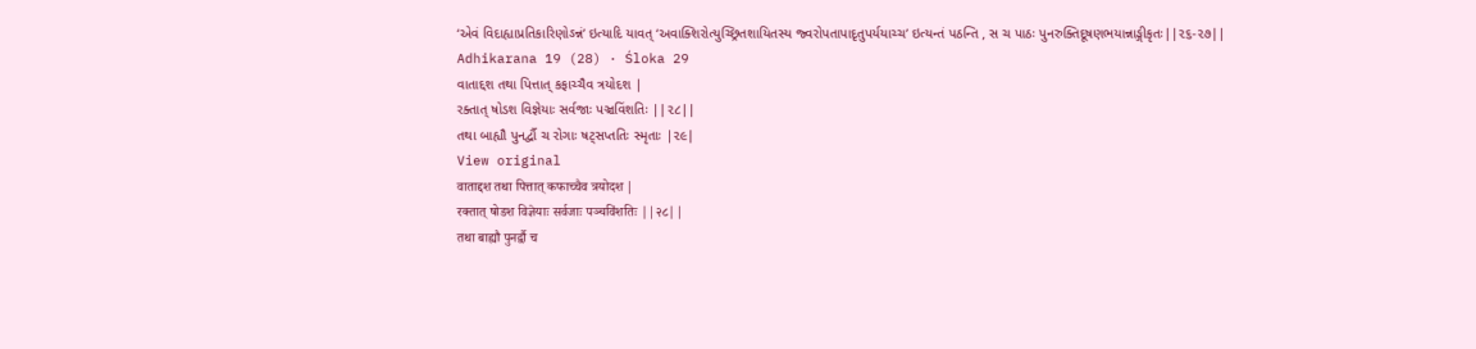‘એવં વિદાહ્યાપ્રતિકારિણોઽન્નં’ ઇત્યાદિ યાવત્ ‘અવાક્શિરોત્યુચ્છ્રિતશાયિતસ્ય જ્વરોપતાપાદૃતુપર્યયાચ્ચ’ ઇત્યન્તં પઠન્તિ , સ ચ પાઠઃ પુનરુક્તિદૂષણભયાન્નાઙ્ગીકૃતઃ||૨૬-૨૭||
Adhikarana 19 (28) · Śloka 29
વાતાદ્દશ તથા પિત્તાત્ કફાચ્ચૈવ ત્રયોદશ |
રક્તાત્ ષોડશ વિજ્ઞેયાઃ સર્વજાઃ પઞ્ચવિંશતિઃ ||૨૮||
તથા બાહ્યૌ પુનર્દ્વૌ ચ રોગાઃ ષટ્સપ્તતિઃ સ્મૃતાઃ |૨૯|
View original
वाताद्दश तथा पित्तात् कफाच्चैव त्रयोदश |
रक्तात् षोडश विज्ञेयाः सर्वजाः पञ्चविंशतिः ||२८||
तथा बाह्यौ पुनर्द्वौ च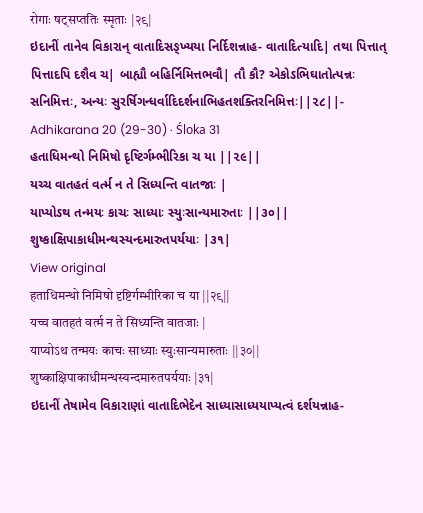रोगाः षट्सप्ततिः स्मृताः |२९|
ઇદાનીં તાનેવ વિકારાન્ વાતાદિસઙ્ખ્યયા નિર્દિશન્નાહ- વાતાદિત્યાદિ| તથા પિત્તાત્ પિત્તાદપિ દશૈવ ચ| બાહ્યૌ બહિર્નિમિત્તભવૌ| તૌ કૌ? એકોઽભિઘાતોત્પન્નઃ સનિમિત્તઃ, અન્યઃ સુરર્ષિગન્ધર્વાદિદર્શનાભિહતશક્તિરનિમિત્તઃ||૨૮||-
Adhikarana 20 (29-30) · Śloka 31
હતાધિમન્થો નિમિષો દૃષ્ટિર્ગમ્ભીરિકા ચ યા ||૨૯||
યચ્ચ વાતહતં વર્ત્મ ન તે સિધ્યન્તિ વાતજાઃ |
યાપ્યોઽથ તન્મયઃ કાચઃ સાધ્યાઃ સ્યુઃસાન્યમારુતાઃ ||૩૦||
શુષ્કાક્ષિપાકાધીમન્થસ્યન્દમારુતપર્યયાઃ |૩૧|
View original
हताधिमन्थो निमिषो दृष्टिर्गम्भीरिका च या ||२९||
यच्च वातहतं वर्त्म न ते सिध्यन्ति वातजाः |
याप्योऽथ तन्मयः काचः साध्याः स्युःसान्यमारुताः ||३०||
शुष्काक्षिपाकाधीमन्थस्यन्दमारुतपर्ययाः |३१|
ઇદાનીં તેષામેવ વિકારાણાં વાતાદિભેદેન સાધ્યાસાધ્યયાપ્યત્વં દર્શયન્નાહ-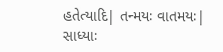હતેત્યાદિ| તન્મયઃ વાતમયઃ| સાધ્યાઃ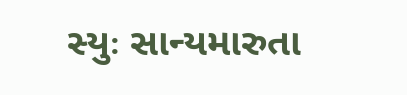સ્યુઃ સાન્યમારુતા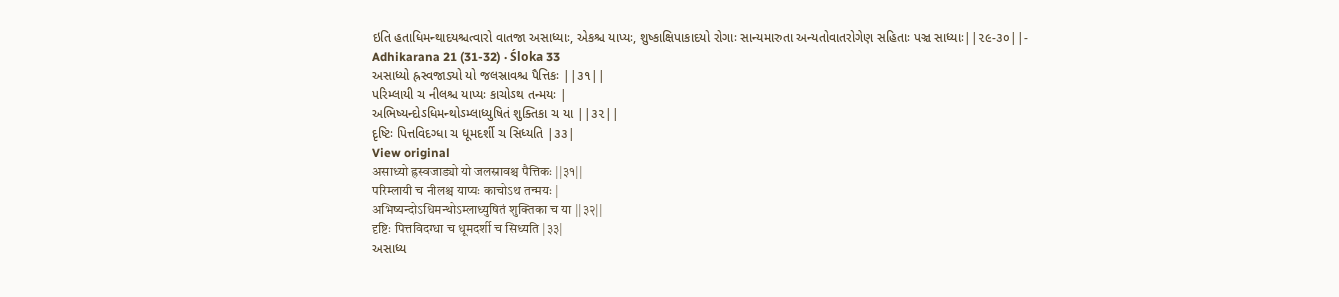ઇતિ હતાધિમન્થાદયશ્ચત્વારો વાતજા અસાધ્યાઃ, એકશ્ચ યાપ્યઃ, શુષ્કાક્ષિપાકાદયો રોગાઃ સાન્યમારુતા અન્યતોવાતરોગેણ સહિતાઃ પઞ્ચ સાધ્યાઃ||૨૯-૩૦||-
Adhikarana 21 (31-32) · Śloka 33
અસાધ્યો હ્રસ્વજાડ્યો યો જલસ્રાવશ્ચ પૈત્તિકઃ ||૩૧||
પરિમ્લાયી ચ નીલશ્ચ યાપ્યઃ કાચોઽથ તન્મયઃ |
અભિષ્યન્દોઽધિમન્થોઽમ્લાધ્યુષિતં શુક્તિકા ચ યા ||૩૨||
દૃષ્ટિઃ પિત્તવિદગ્ધા ચ ધૂમદર્શી ચ સિધ્યતિ |૩૩|
View original
असाध्यो ह्रस्वजाड्यो यो जलस्रावश्च पैत्तिकः ||३१||
परिम्लायी च नीलश्च याप्यः काचोऽथ तन्मयः |
अभिष्यन्दोऽधिमन्थोऽम्लाध्युषितं शुक्तिका च या ||३२||
दृष्टिः पित्तविदग्धा च धूमदर्शी च सिध्यति |३३|
અસાધ્ય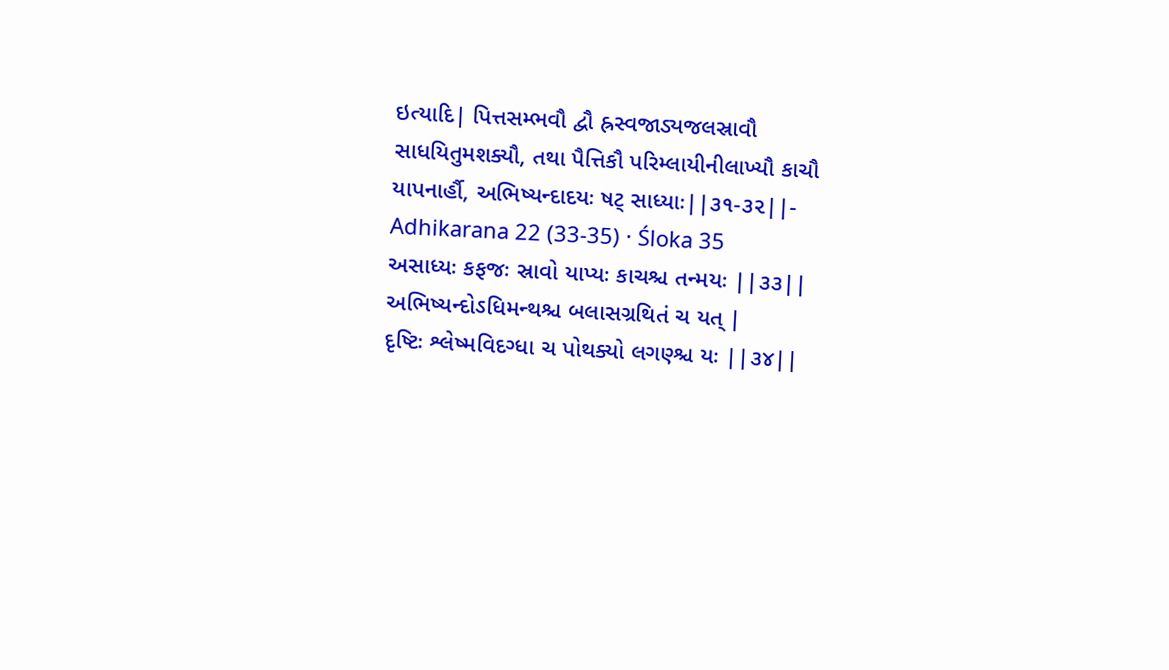ઇત્યાદિ| પિત્તસમ્ભવૌ દ્વૌ હ્રસ્વજાડ્યજલસ્રાવૌ સાધયિતુમશક્યૌ, તથા પૈત્તિકૌ પરિમ્લાયીનીલાખ્યૌ કાચૌ યાપનાર્હૌ, અભિષ્યન્દાદયઃ ષટ્ સાધ્યાઃ||૩૧-૩૨||-
Adhikarana 22 (33-35) · Śloka 35
અસાધ્યઃ કફજઃ સ્રાવો યાપ્યઃ કાચશ્ચ તન્મયઃ ||૩૩||
અભિષ્યન્દોઽધિમન્થશ્ચ બલાસગ્રથિતં ચ યત્ |
દૃષ્ટિઃ શ્લેષ્મવિદગ્ધા ચ પોથક્યો લગણ્શ્ચ યઃ ||૩૪||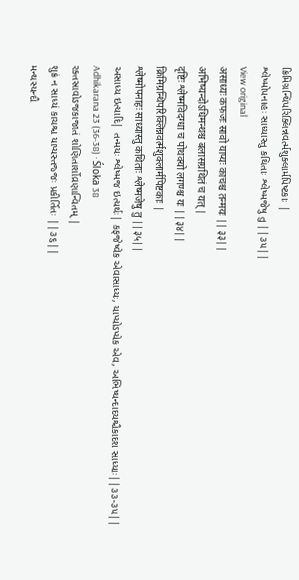ક્રિમિગ્રન્થિપરિક્લિન્નવર્ત્મશુક્લાર્મપિષ્ટકાઃ |
શ્લેષ્મોપનાહઃ સાધ્યાસ્તુ કથિતાઃ શ્લેષ્મજેષુ તુ ||૩૫||
View original
असाध्यः कफजः स्रावो याप्यः काचश्च तन्मयः ||३३||
अभिष्यन्दोऽधिमन्थश्च बलासग्रथितं च यत् |
दृष्टिः श्लेष्मविदग्धा च पोथक्यो लगण्श्च यः ||३४||
क्रिमिग्रन्थिपरिक्लिन्नवर्त्मशुक्लार्मपिष्टकाः |
श्लेष्मोपनाहः साध्यास्तु कथिताः श्लेष्मजेषु तु ||३५||
અસાધ્ય ઇત્યાદિ| તન્મયઃ શ્લેષ્મજ ઇત્યર્થઃ| કફજેષ્વેક એવાસાધ્યઃ, યાપ્યોઽપ્યેક એવ, અભિષ્યન્દાદયશ્ચૈકાદશ સાધ્યાઃ||૩૩-૩૫||
Adhikarana 23 (36-38) · Śloka 38
રક્તસ્રાવોઽજકાજાતં શોણિતાર્શોવ્રણાન્વિતમ્ |
શુક્રં ન સાધ્યં કાચશ્ચ યાપ્યસ્તજ્જઃ પ્રકીર્તિતઃ ||૩૬||
મન્થસ્યન્દૌ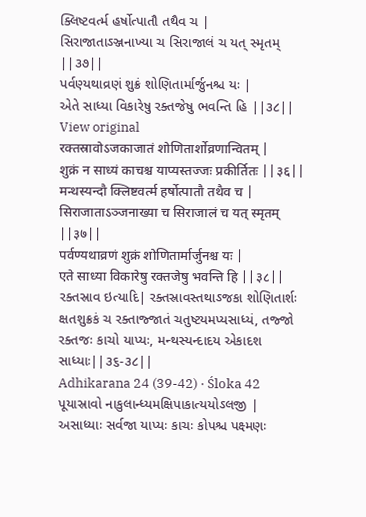ક્લિષ્ટવર્ત્મ હર્ષોત્પાતૌ તથૈવ ચ |
સિરાજાતાઽઞ્જનાખ્યા ચ સિરાજાલં ચ યત્ સ્મૃતમ્ ||૩૭||
પર્વણ્યથાવ્રણં શુક્રં શોણિતાર્માર્જુનશ્ચ યઃ |
એતે સાધ્યા વિકારેષુ રક્તજેષુ ભવન્તિ હિ ||૩૮||
View original
रक्तस्रावोऽजकाजातं शोणितार्शोव्रणान्वितम् |
शुक्रं न साध्यं काचश्च याप्यस्तज्जः प्रकीर्तितः ||३६||
मन्थस्यन्दौ क्लिष्टवर्त्म हर्षोत्पातौ तथैव च |
सिराजाताऽञ्जनाख्या च सिराजालं च यत् स्मृतम् ||३७||
पर्वण्यथाव्रणं शुक्रं शोणितार्मार्जुनश्च यः |
एते साध्या विकारेषु रक्तजेषु भवन्ति हि ||३८||
રક્તસ્રાવ ઇત્યાદિ| રક્તસ્રાવસ્તથાઽજકા શોણિતાર્શઃ ક્ષતશુક્રકં ચ રક્તાજ્જાતં ચતુષ્ટયમપ્યસાધ્યં, તજ્જો રક્તજઃ કાચો યાપ્યઃ, મન્થસ્યન્દાદય એકાદશ સાધ્યાઃ||૩૬-૩૮||
Adhikarana 24 (39-42) · Śloka 42
પૂયાસ્રાવો નાકુલાન્ધ્યમક્ષિપાકાત્યયોઽલજી |
અસાધ્યાઃ સર્વજા યાપ્યઃ કાચઃ કોપશ્ચ પક્ષ્મણઃ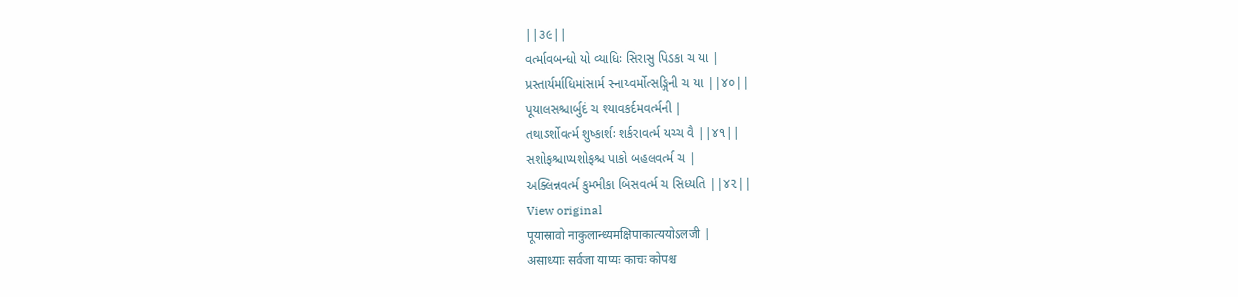||૩૯||
વર્ત્માવબન્ધો યો વ્યાધિઃ સિરાસુ પિડકા ચ યા |
પ્રસ્તાર્યર્માધિમાંસાર્મ સ્નાય્વર્મોત્સઙ્ગિની ચ યા ||૪૦||
પૂયાલસશ્ચાર્બુદં ચ શ્યાવકર્દમવર્ત્મની |
તથાઽર્શોવર્ત્મ શુષ્કાર્શઃ શર્કરાવર્ત્મ યચ્ચ વૈ ||૪૧||
સશોફશ્ચાપ્યશોફશ્ચ પાકો બહલવર્ત્મ ચ |
અક્લિન્નવર્ત્મ કુમ્ભીકા બિસવર્ત્મ ચ સિધ્યતિ ||૪૨||
View original
पूयास्रावो नाकुलान्ध्यमक्षिपाकात्ययोऽलजी |
असाध्याः सर्वजा याप्यः काचः कोपश्च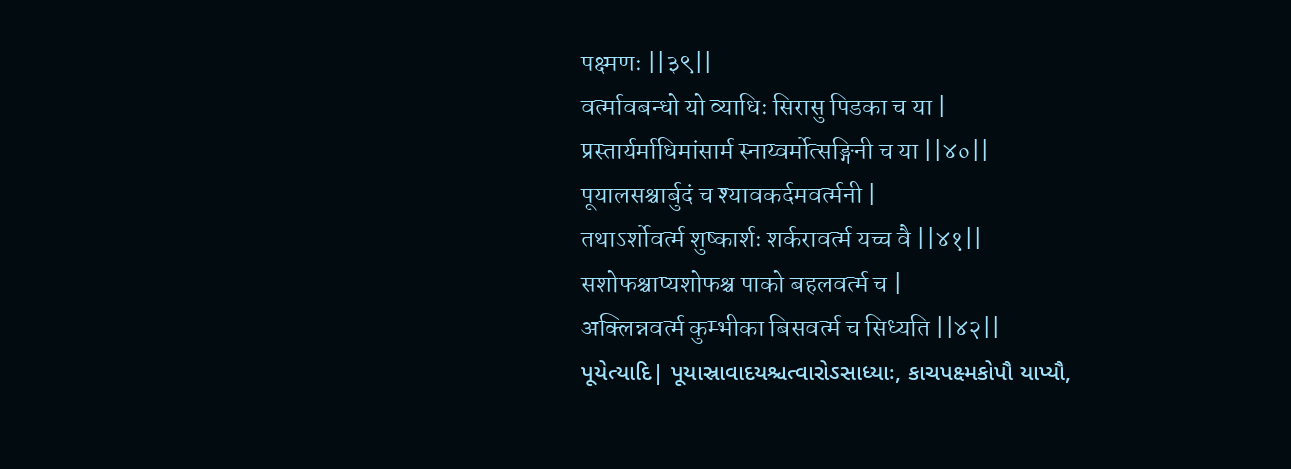पक्ष्मणः ||३९||
वर्त्मावबन्धो यो व्याधिः सिरासु पिडका च या |
प्रस्तार्यर्माधिमांसार्म स्नाय्वर्मोत्सङ्गिनी च या ||४०||
पूयालसश्चार्बुदं च श्यावकर्दमवर्त्मनी |
तथाऽर्शोवर्त्म शुष्कार्शः शर्करावर्त्म यच्च वै ||४१||
सशोफश्चाप्यशोफश्च पाको बहलवर्त्म च |
अक्लिन्नवर्त्म कुम्भीका बिसवर्त्म च सिध्यति ||४२||
પૂયેત્યાદિ| પૂયાસ્રાવાદયશ્ચત્વારોઽસાધ્યાઃ, કાચપક્ષ્મકોપૌ યાપ્યૌ,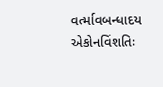વર્ત્માવબન્ધાદય એકોનવિંશતિઃ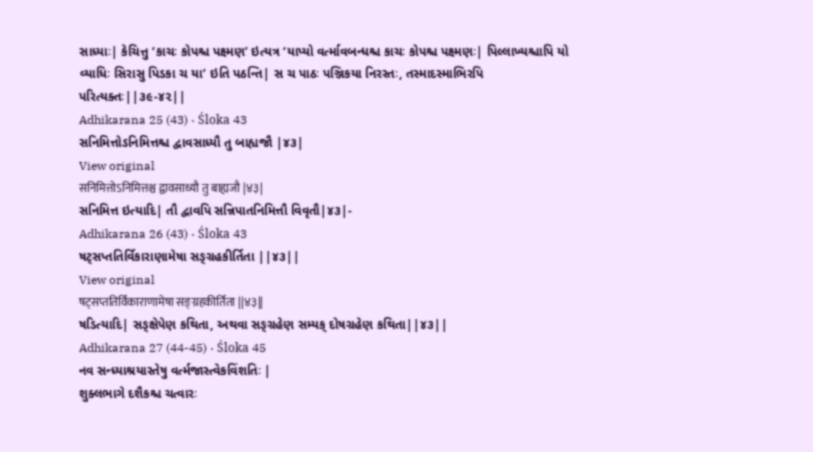સાધ્યાઃ| કેચિત્તુ ‘કાચઃ કોપશ્ચ પક્ષ્મણ’ ઇત્યત્ર ‘યાપ્યો વર્ત્માવબન્ધશ્ચ કાચઃ કોપશ્ચ પક્ષ્મણઃ| પિલ્લાખ્યશ્ચાપિ યો વ્યાધિઃ સિરાસુ પિડકા ચ યા’ ઇતિ પઠન્તિ| સ ચ પાઠઃ પઞ્જિકયા નિરસ્તઃ, તસ્માદસ્માભિરપિ પરિત્યક્તઃ||૩૯-૪૨||
Adhikarana 25 (43) · Śloka 43
સનિમિત્તોઽનિમિત્તશ્ચ દ્વાવસાધ્યૌ તુ બાહ્યજૌ |૪૩|
View original
सनिमित्तोऽनिमित्तश्च द्वावसाध्यौ तु बाह्यजौ |४३|
સનિમિત્ત ઇત્યાદિ| તૌ દ્વાવપિ સન્નિપાતનિમિત્તૌ વિવૃતૌ|૪૩|-
Adhikarana 26 (43) · Śloka 43
ષટ્સપ્તતિર્વિકારાણામેષા સઙ્ગ્રહકીર્તિતા ||૪૩||
View original
षट्सप्ततिर्विकाराणामेषा सङ्ग्रहकीर्तिता ||४३||
ષડિત્યાદિ| સઙ્ક્ષેપેણ કથિતા, અથવા સઙ્ગ્રહેણ સમ્યક્ દોષગ્રહેણ કથિતા||૪૩||
Adhikarana 27 (44-45) · Śloka 45
નવ સન્ધ્યાશ્રયાસ્તેષુ વર્ત્મજાસ્ત્વેકવિંશતિઃ |
શુક્લભાગે દશૈકશ્ચ ચત્વારઃ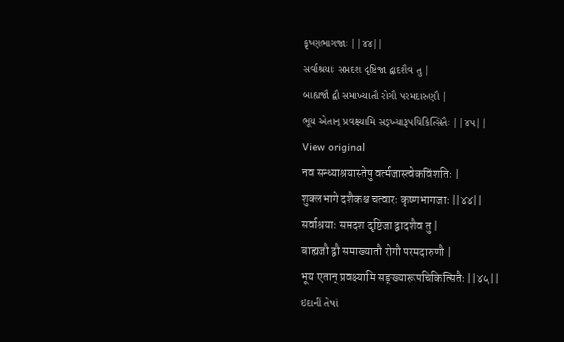કૃષ્ણભાગજાઃ ||૪૪||
સર્વાશ્રયાઃ સપ્તદશ દૃષ્ટિજા દ્વાદશૈવ તુ |
બાહ્યજૌ દ્વૌ સમાખ્યાતૌ રોગૌ પરમદારુણૌ |
ભૂય એતાન્ પ્રવક્ષ્યામિ સઙ્ખ્યારૂપચિકિત્સિતૈઃ ||૪૫||
View original
नव सन्ध्याश्रयास्तेषु वर्त्मजास्त्वेकविंशतिः |
शुक्लभागे दशैकश्च चत्वारः कृष्णभागजाः ||४४||
सर्वाश्रयाः सप्तदश दृष्टिजा द्वादशैव तु |
बाह्यजौ द्वौ समाख्यातौ रोगौ परमदारुणौ |
भूय एतान् प्रवक्ष्यामि सङ्ख्यारूपचिकित्सितैः ||४५||
ઇદાનીં તેષાં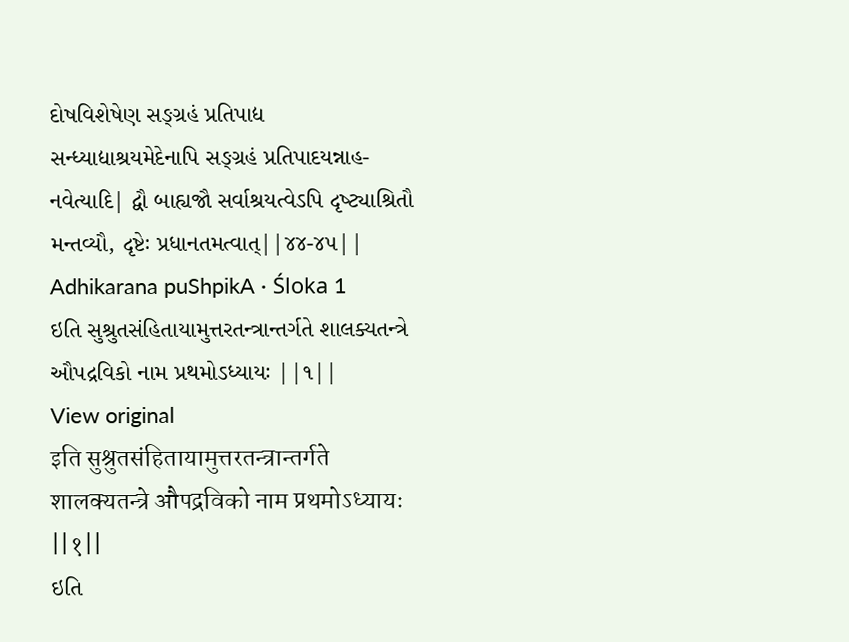દોષવિશેષેણ સઙ્ગ્રહં પ્રતિપાદ્ય સન્ધ્યાદ્યાશ્રયમેદેનાપિ સઙ્ગ્રહં પ્રતિપાદયન્નાહ- નવેત્યાદિ| દ્વૌ બાહ્યજૌ સર્વાશ્રયત્વેઽપિ દૃષ્ટ્યાશ્રિતૌ મન્તવ્યૌ, દૃષ્ટેઃ પ્રધાનતમત્વાત્||૪૪-૪૫||
Adhikarana puShpikA · Śloka 1
ઇતિ સુશ્રુતસંહિતાયામુત્તરતન્ત્રાન્તર્ગતે શાલક્યતન્ત્રે ઔપદ્રવિકો નામ પ્રથમોઽધ્યાયઃ ||૧||
View original
इति सुश्रुतसंहितायामुत्तरतन्त्रान्तर्गते शालक्यतन्त्रे औपद्रविको नाम प्रथमोऽध्यायः ||१||
ઇતિ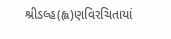શ્રીડલ્હ(હ્લ)ણવિરચિતાયાં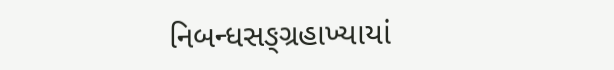નિબન્ધસઙ્ગ્રહાખ્યાયાં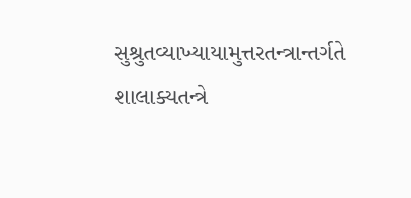સુશ્રુતવ્યાખ્યાયામુત્તરતન્ત્રાન્તર્ગતે શાલાક્યતન્ત્રે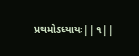પ્રથમોઽધ્યાયઃ||૧||